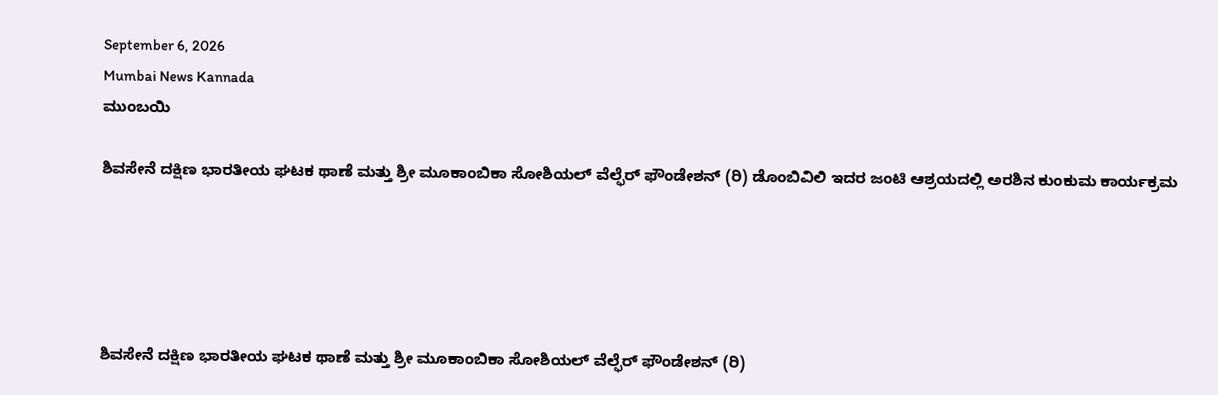September 6, 2026
Mumbai News Kannada
ಮುಂಬಯಿ

ಶಿವಸೇನೆ ದಕ್ಷಿಣ ಭಾರತೀಯ ಘಟಕ ಥಾಣೆ ಮತ್ತು ಶ್ರೀ ಮೂಕಾಂಬಿಕಾ ಸೋಶಿಯಲ್ ವೆಲ್ಫೆರ್ ಫೌಂಡೇಶನ್ (ರಿ) ಡೊಂಬಿವಿಲಿ ಇದರ ಜಂಟಿ ಆಶ್ರಯದಲ್ಲಿ ಅರಶಿನ ಕುಂಕುಮ ಕಾರ್ಯಕ್ರಮ





ಶಿವಸೇನೆ ದಕ್ಷಿಣ ಭಾರತೀಯ ಘಟಕ ಥಾಣೆ ಮತ್ತು ಶ್ರೀ ಮೂಕಾಂಬಿಕಾ ಸೋಶಿಯಲ್ ವೆಲ್ಫೆರ್ ಫೌಂಡೇಶನ್ (ರಿ)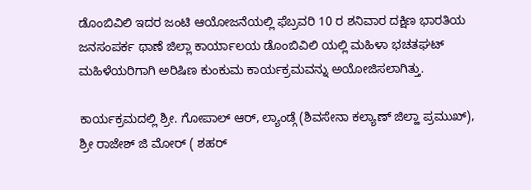ಡೊಂಬಿವಿಲಿ ಇದರ ಜಂಟಿ ಆಯೋಜನೆಯಲ್ಲಿ ಫೆಬ್ರವರಿ 10 ರ ಶನಿವಾರ ದಕ್ಷಿಣ ಭಾರತಿಯ ಜನಸಂಪರ್ಕ ಥಾಣೆ ಜಿಲ್ಲಾ ಕಾರ್ಯಾಲಯ ಡೊಂಬಿವಿಲಿ ಯಲ್ಲಿ ಮಹಿಳಾ ಭಚತಘಟ್ ಮಹಿಳೆಯರಿಗಾಗಿ ಅರಿಷಿಣ ಕುಂಕುಮ ಕಾರ್ಯಕ್ರಮವನ್ನು ಅಯೋಜಿಸಲಾಗಿತ್ತು.

ಕಾರ್ಯಕ್ರಮದಲ್ಲಿ ಶ್ರೀ. ಗೋಪಾಲ್ ಆರ್, ಲ್ಯಾಂಡ್ಗೆ (ಶಿವಸೇನಾ ಕಲ್ಯಾಣ್ ಜಿಲ್ಹಾ ಪ್ರಮುಖ್), ಶ್ರೀ ರಾಜೇಶ್ ಜಿ ಮೋರ್ ( ಶಹರ್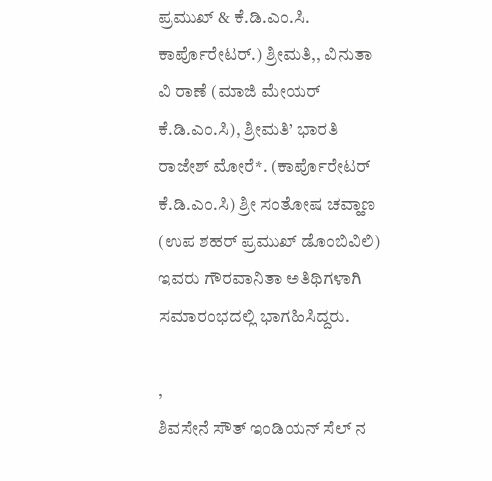ಪ್ರಮುಖ್ & ಕೆ.ಡಿ.ಎಂ.ಸಿ. ಕಾರ್ಪೊರೇಟರ್.) ಶ್ರೀಮತಿ,, ವಿನುತಾ ವಿ ರಾಣೆ (ಮಾಜಿ ಮೇಯರ್ ಕೆ.ಡಿ.ಎಂ.ಸಿ), ಶ್ರೀಮತಿ’ ಭಾರತಿ ರಾಜೇಶ್ ಮೋರೆ*. (ಕಾರ್ಪೊರೇಟರ್ ಕೆ.ಡಿ.ಎಂ.ಸಿ) ಶ್ರೀ ಸಂತೋಷ ಚವ್ಹಾಣ (ಉಪ ಶಹರ್ ಪ್ರಮುಖ್ ಡೊಂಬಿವಿಲಿ) ಇವರು ಗೌರವಾನಿತಾ ಅತಿಥಿಗಳಾಗಿ ಸಮಾರಂಭದಲ್ಲಿ ಭಾಗಹಿಸಿದ್ದರು.

,
ಶಿವಸೇನೆ ಸೌತ್ ಇಂಡಿಯನ್ ಸೆಲ್ ನ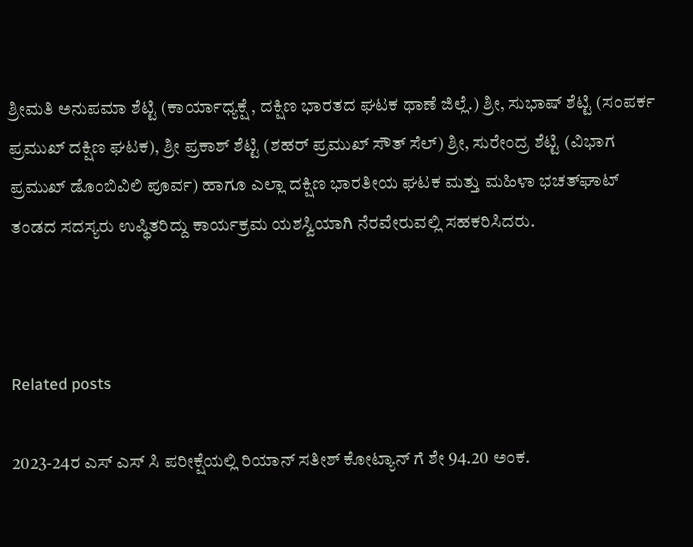ಶ್ರೀಮತಿ ಅನುಪಮಾ ಶೆಟ್ಟಿ (ಕಾರ್ಯಾಧ್ಯಕ್ಷೆ , ದಕ್ಷಿಣ ಭಾರತದ ಘಟಕ ಥಾಣೆ ಜಿಲ್ಲೆ.) ಶ್ರೀ, ಸುಭಾಷ್ ಶೆಟ್ಟಿ (ಸಂಪರ್ಕ ಪ್ರಮುಖ್ ದಕ್ಷಿಣ ಘಟಕ), ಶ್ರೀ ಪ್ರಕಾಶ್ ಶೆಟ್ಟಿ (ಶಹರ್ ಪ್ರಮುಖ್ ಸೌತ್ ಸೆಲ್) ಶ್ರೀ, ಸುರೇಂದ್ರ ಶೆಟ್ಟಿ (ವಿಭಾಗ ಪ್ರಮುಖ್ ಡೊಂಬಿವಿಲಿ ಪೂರ್ವ) ಹಾಗೂ ಎಲ್ಲಾ ದಕ್ಷಿಣ ಭಾರತೀಯ ಘಟಕ ಮತ್ತು ಮಹಿಳಾ ಭಚತ್‌ಘಾಟ್ ತಂಡದ ಸದಸ್ಯರು ಉಪ್ಥಿತರಿದ್ದು ಕಾರ್ಯಕ್ರಮ ಯಶಸ್ವಿಯಾಗಿ ನೆರವೇರುವಲ್ಲಿ ಸಹಕರಿಸಿದರು.



Related posts

2023-24ರ ಎಸ್ ಎಸ್ ಸಿ ಪರೀಕ್ಷೆಯಲ್ಲಿ ರಿಯಾನ್ ಸತೀಶ್ ಕೋಟ್ಯಾನ್ ಗೆ ಶೇ 94.20 ಅಂಕ.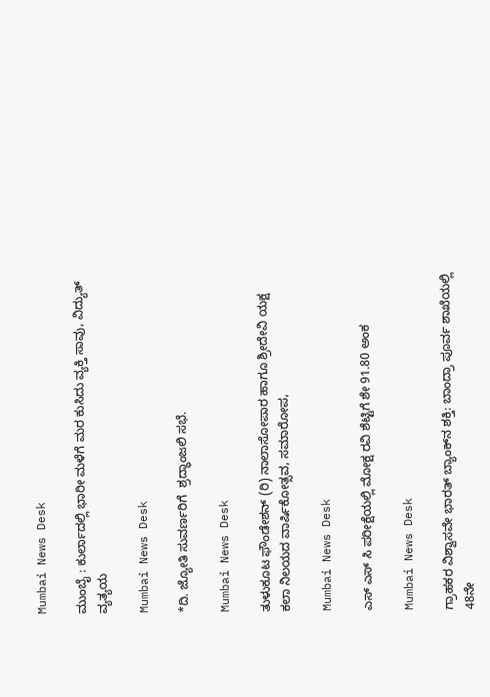Mumbai News Desk

ಮುಂಬೈ : ಕುರ್ಲಾದಲ್ಲಿ ಭಾರೀ ಮಳೆಗೆ ಮರ ಕುಸಿದು ವ್ಯಕ್ತಿ ಸಾವು, ವಿದ್ಯುತ್ ವ್ಯತ್ಯಯ

Mumbai News Desk

*ದಿ. ಜ್ಯೋತಿ ಸುವರ್ಣರಿಗೆ  ಶ್ರದ್ಧಾಂಜಲಿ ಸಭೆ.

Mumbai News Desk

ತುಳುಕೂಟ ಫೌಂಡೇಶನ್ (ರಿ) ನಾಲಾಸೋಪಾರ ಹಾಗೂ ಶ್ರೀದೇವಿ ಯಕ್ಷ ಕಲಾ ನಿಲಯದ ವಾರ್ಷಿಕೋತ್ಸವ, ಸಮಾರೋಪ,

Mumbai News Desk

ಎಸ್ ಎಸ್ ಸಿ ಪರೀಕ್ಷೆಯಲ್ಲಿ ಮೋಕ್ಷ ರವಿ ಶೆಟ್ಟಿಗೆ ಶೇ 91.80 ಅಂಕ

Mumbai News Desk

ಗ್ರಾಹಕರ ವಿಶ್ವಾಸವೇ ಭಾರತ್ ಬ್ಯಾಂಕ್‌ನ ಶಕ್ತಿ: ಬಾಂದ್ರಾ ಪೂರ್ವ ಶಾಖೆಯಲ್ಲಿ 48ನೇ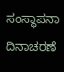ಸಂಸ್ಥಾಪನಾ ದಿನಾಚರಣೆ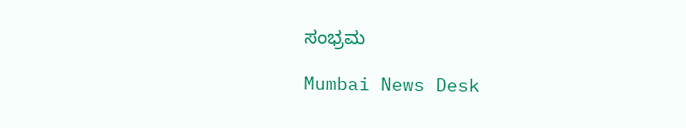ಸಂಭ್ರಮ

Mumbai News Desk